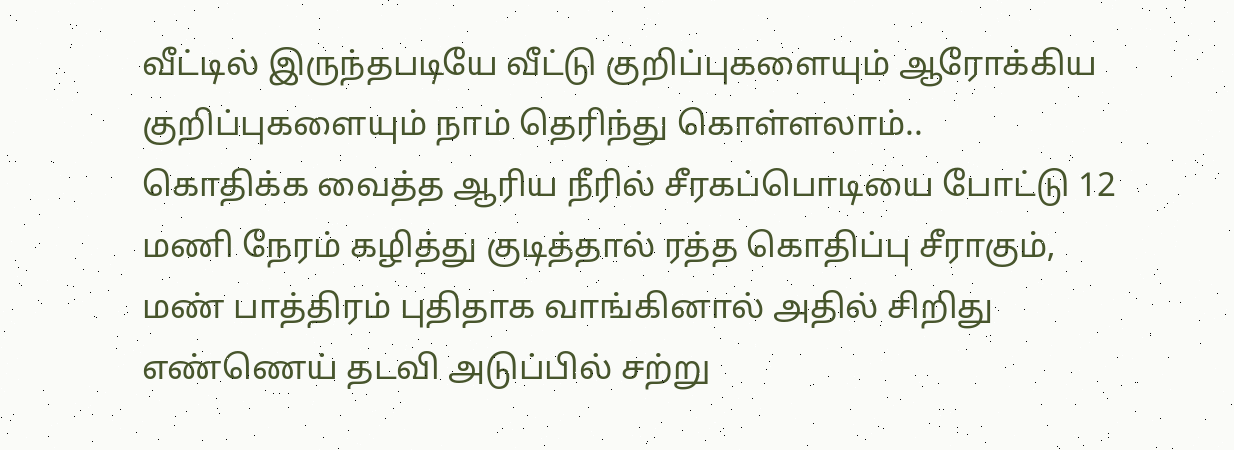வீட்டில் இருந்தபடியே வீட்டு குறிப்புகளையும் ஆரோக்கிய குறிப்புகளையும் நாம் தெரிந்து கொள்ளலாம்..
கொதிக்க வைத்த ஆரிய நீரில் சீரகப்பொடியை போட்டு 12 மணி நேரம் கழித்து குடித்தால் ரத்த கொதிப்பு சீராகும், மண் பாத்திரம் புதிதாக வாங்கினால் அதில் சிறிது எண்ணெய் தடவி அடுப்பில் சற்று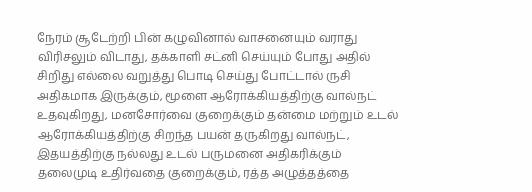நேரம் சூடேற்றி பின் கழுவினால் வாசனையும் வராது விரிசலும் விடாது, தக்காளி சட்னி செய்யும் போது அதில் சிறிது எல்லை வறுத்து பொடி செய்து போட்டால் ருசி அதிகமாக இருக்கும், மூளை ஆரோக்கியத்திற்கு வால்நட் உதவுகிறது, மனசோர்வை குறைக்கும் தன்மை மற்றும் உடல் ஆரோக்கியத்திற்கு சிறந்த பயன் தருகிறது வால்நட், இதயத்திற்கு நல்லது உடல் பருமனை அதிகரிக்கும் தலைமுடி உதிர்வதை குறைக்கும், ரத்த அழுத்தத்தை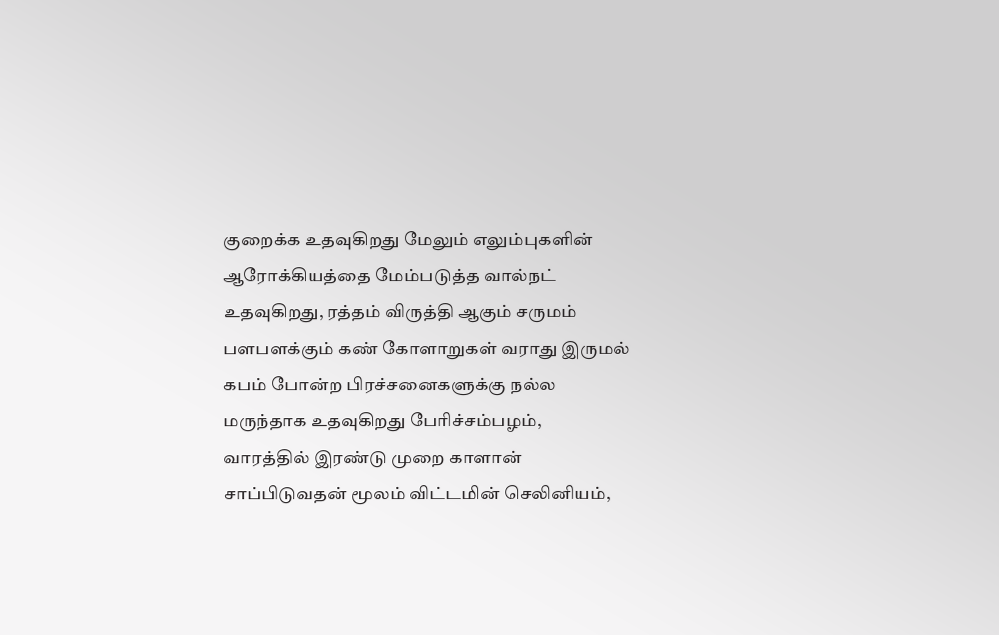குறைக்க உதவுகிறது மேலும் எலும்புகளின் ஆரோக்கியத்தை மேம்படுத்த வால்நட் உதவுகிறது, ரத்தம் விருத்தி ஆகும் சருமம் பளபளக்கும் கண் கோளாறுகள் வராது இருமல் கபம் போன்ற பிரச்சனைகளுக்கு நல்ல மருந்தாக உதவுகிறது பேரிச்சம்பழம், வாரத்தில் இரண்டு முறை காளான் சாப்பிடுவதன் மூலம் விட்டமின் செலினியம்,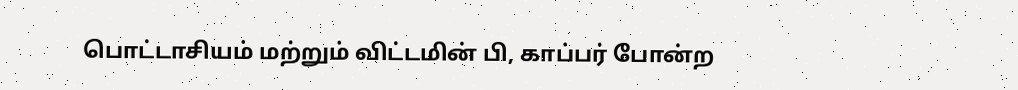பொட்டாசியம் மற்றும் விட்டமின் பி, காப்பர் போன்ற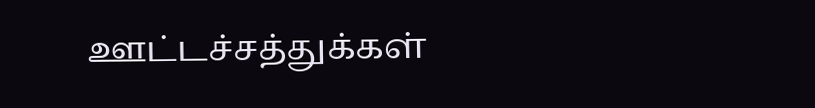ஊட்டச்சத்துக்கள்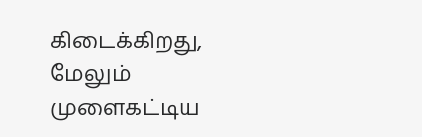கிடைக்கிறது, மேலும் முளைகட்டிய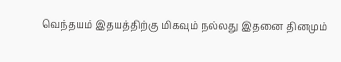வெந்தயம் இதயத்திற்கு மிகவும் நல்லது இதனை தினமும்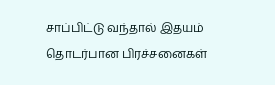சாப்பிட்டு வந்தால் இதயம் தொடர்பான பிரச்சனைகள்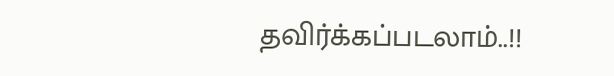தவிர்க்கப்படலாம்..!!